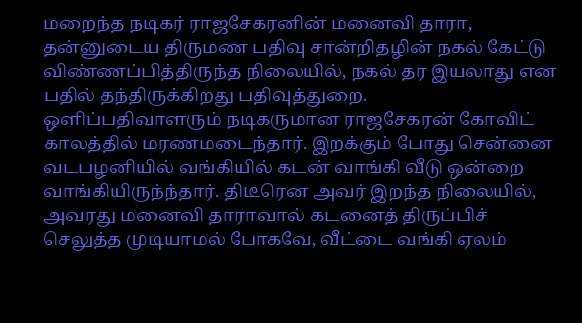மறைந்த நடிகர் ராஜசேகரனின் மனைவி தாரா, தன்னுடைய திருமண பதிவு சான்றிதழின் நகல் கேட்டு விண்ணப்பித்திருந்த நிலையில், நகல் தர இயலாது என பதில் தந்திருக்கிறது பதிவுத்துறை.
ஒளிப்பதிவாளரும் நடிகருமான ராஜசேகரன் கோவிட் காலத்தில் மரணமடைந்தார். இறக்கும் போது சென்னை வடபழனியில் வங்கியில் கடன் வாங்கி வீடு ஒன்றை வாங்கியிருந்ந்தார். திடீரென அவர் இறந்த நிலையில், அவரது மனைவி தாராவால் கடனைத் திருப்பிச் செலுத்த முடியாமல் போகவே, வீட்டை வங்கி ஏலம்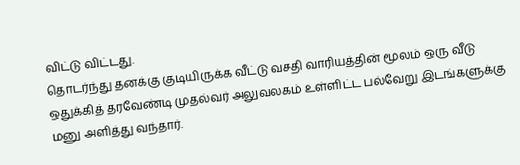விட்டு விட்டது.
தொடர்ந்து தனக்கு குடியிருக்க வீட்டு வசதி வாரியத்தின் மூலம் ஒரு வீடு ஒதுக்கித் தரவேண்டி முதல்வர் அலுவலகம் உள்ளிட்ட பல்வேறு இடங்களுக்கு மனு அளித்து வந்தார்.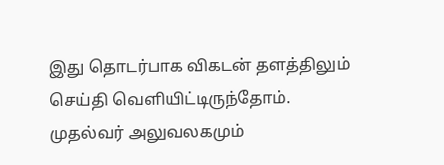இது தொடர்பாக விகடன் தளத்திலும் செய்தி வெளியிட்டிருந்தோம்.
முதல்வர் அலுவலகமும்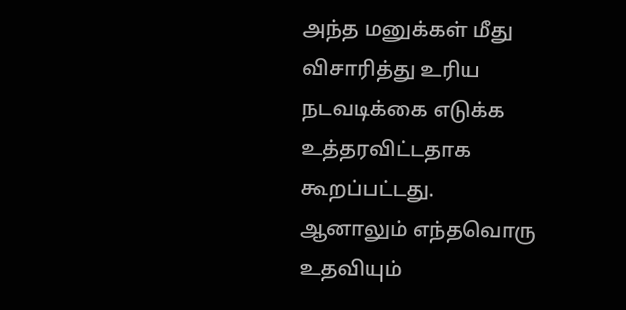அந்த மனுக்கள் மீது விசாரித்து உரிய நடவடிக்கை எடுக்க உத்தரவிட்டதாக கூறப்பட்டது.
ஆனாலும் எந்தவொரு உதவியும்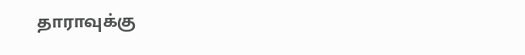தாராவுக்கு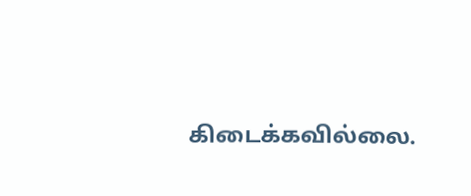கிடைக்கவில்லை.